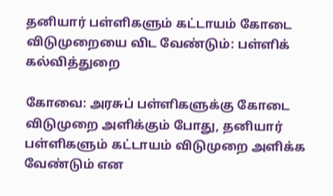தனியார் பள்ளிகளும் கட்டாயம் கோடை விடுமுறையை விட வேண்டும்: பள்ளிக் கல்வித்துறை

கோவை: அரசுப் பள்ளிகளுக்கு கோடை விடுமுறை அளிக்கும் போது, தனியார் பள்ளிகளும் கட்டாயம் விடுமுறை அளிக்க வேண்டும் என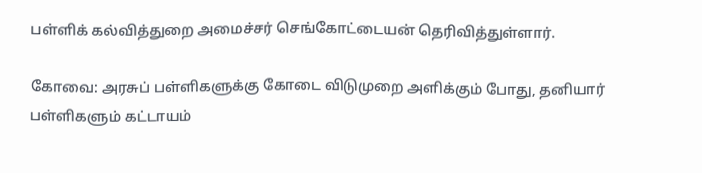பள்ளிக் கல்வித்துறை அமைச்சர் செங்கோட்டையன் தெரிவித்துள்ளார்.

கோவை: அரசுப் பள்ளிகளுக்கு கோடை விடுமுறை அளிக்கும் போது, தனியார் பள்ளிகளும் கட்டாயம்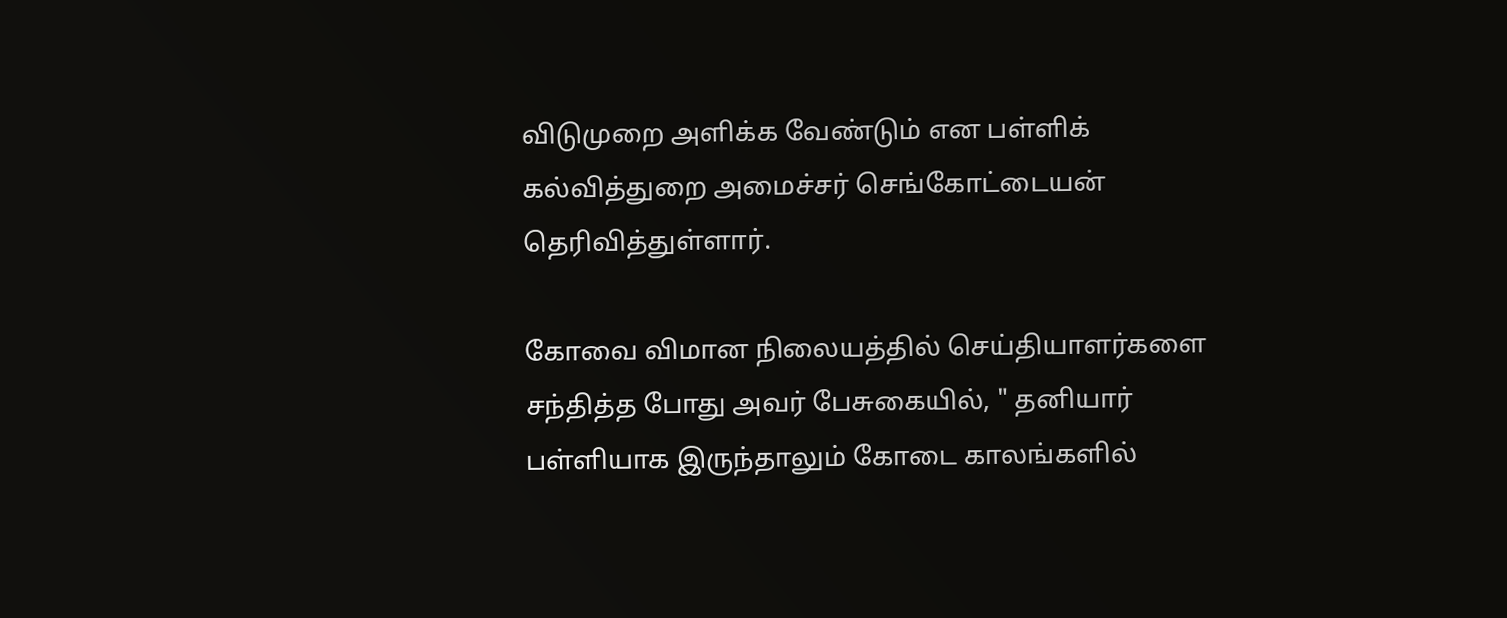விடுமுறை அளிக்க வேண்டும் என பள்ளிக் கல்வித்துறை அமைச்சர் செங்கோட்டையன் தெரிவித்துள்ளார்.

கோவை விமான நிலையத்தில் செய்தியாளர்களை சந்தித்த போது அவர் பேசுகையில், " தனியார் பள்ளியாக இருந்தாலும் கோடை காலங்களில்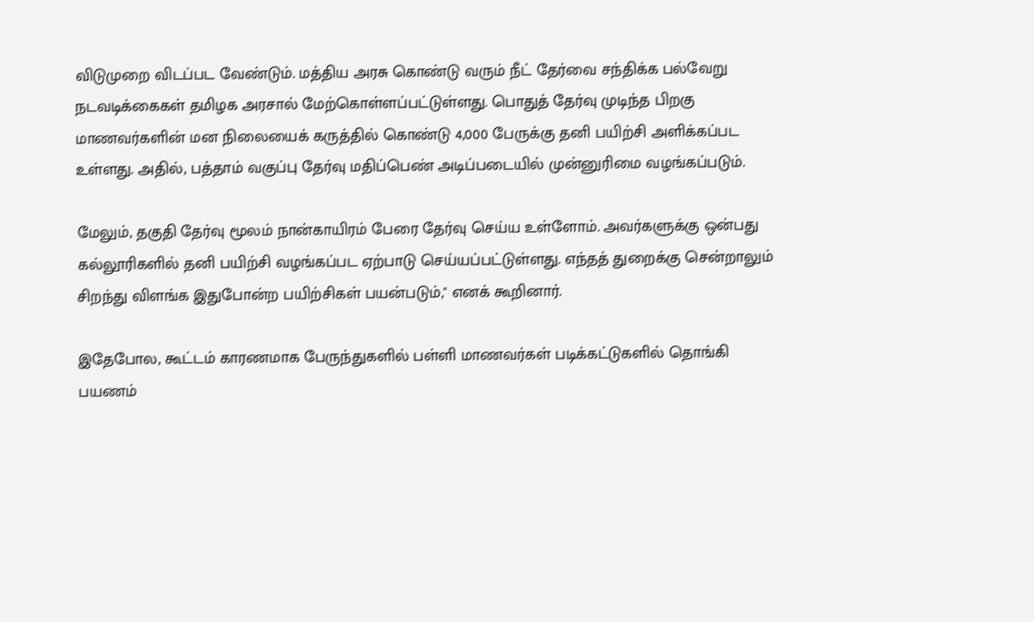விடுமுறை விடப்பட வேண்டும். மத்திய அரசு கொண்டு வரும் நீட் தேர்வை சந்திக்க பல்வேறு நடவடிக்கைகள் தமிழக அரசால் மேற்கொள்ளப்பட்டுள்ளது. பொதுத் தேர்வு முடிந்த பிறகு மாணவர்களின் மன நிலையைக் கருத்தில் கொண்டு 4,000 பேருக்கு தனி பயிற்சி அளிக்கப்பட உள்ளது. அதில், பத்தாம் வகுப்பு தேர்வு மதிப்பெண் அடிப்படையில் முன்னுரிமை வழங்கப்படும்.

மேலும், தகுதி தேர்வு மூலம் நான்காயிரம் பேரை தேர்வு செய்ய உள்ளோம். அவர்களுக்கு ஒன்பது கல்லூரிகளில் தனி பயிற்சி வழங்கப்பட ஏற்பாடு செய்யப்பட்டுள்ளது. எந்தத் துறைக்கு சென்றாலும் சிறந்து விளங்க இதுபோன்ற பயிற்சிகள் பயன்படும்," எனக் கூறினார்.

இதேபோல, கூட்டம் காரணமாக பேருந்துகளில் பள்ளி மாணவர்கள் படிக்கட்டுகளில் தொங்கி பயணம்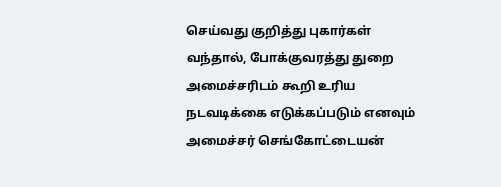செய்வது குறித்து புகார்கள் வந்தால், போக்குவரத்து துறை அமைச்சரிடம் கூறி உரிய நடவடிக்கை எடுக்கப்படும் எனவும் அமைச்சர் செங்கோட்டையன்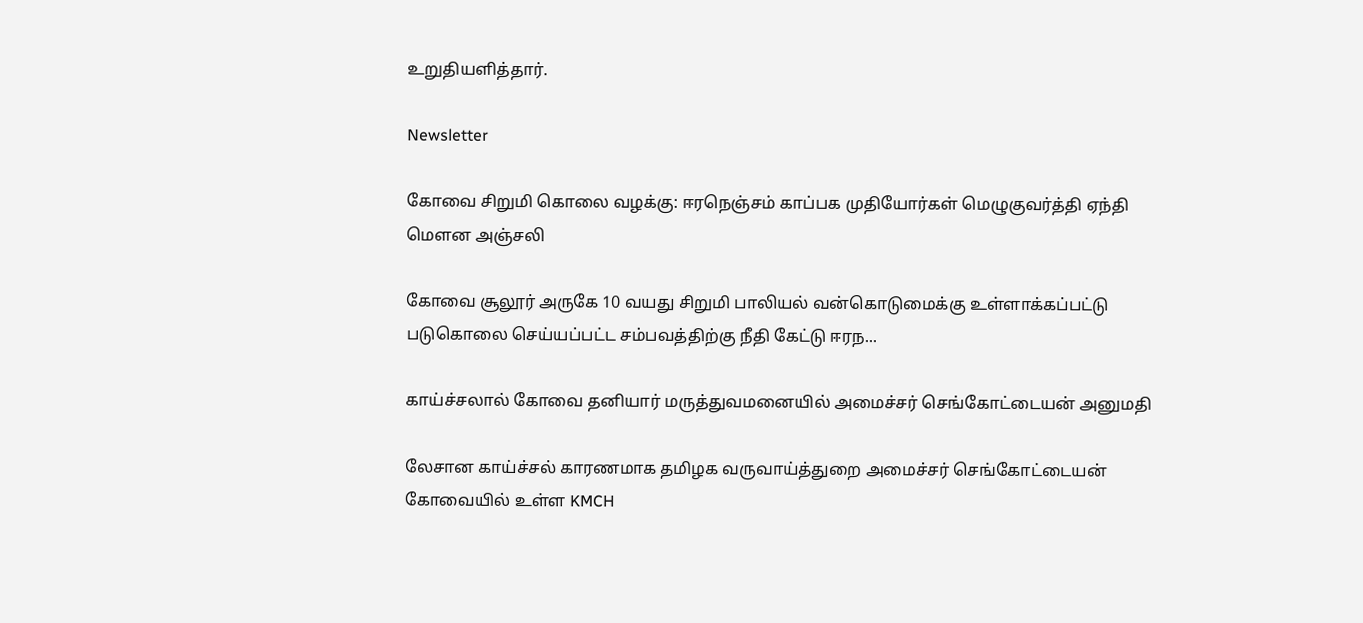உறுதியளித்தார்.

Newsletter

கோவை சிறுமி கொலை வழக்கு: ஈரநெஞ்சம் காப்பக முதியோர்கள் மெழுகுவர்த்தி ஏந்தி மௌன அஞ்சலி

கோவை சூலூர் அருகே 10 வயது சிறுமி பாலியல் வன்கொடுமைக்கு உள்ளாக்கப்பட்டு படுகொலை செய்யப்பட்ட சம்பவத்திற்கு நீதி கேட்டு ஈரந...

காய்ச்சலால் கோவை தனியார் மருத்துவமனையில் அமைச்சர் செங்கோட்டையன் அனுமதி

லேசான காய்ச்சல் காரணமாக தமிழக வருவாய்த்துறை அமைச்சர் செங்கோட்டையன் கோவையில் உள்ள KMCH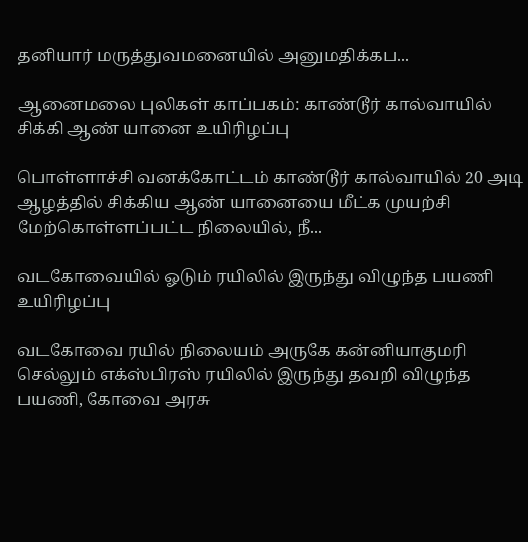தனியார் மருத்துவமனையில் அனுமதிக்கப...

ஆனைமலை புலிகள் காப்பகம்: காண்டூர் கால்வாயில் சிக்கி ஆண் யானை உயிரிழப்பு

பொள்ளாச்சி வனக்கோட்டம் காண்டூர் கால்வாயில் 20 அடி ஆழத்தில் சிக்கிய ஆண் யானையை மீட்க முயற்சி மேற்கொள்ளப்பட்ட நிலையில், நீ...

வடகோவையில் ஓடும் ரயிலில் இருந்து விழுந்த பயணி உயிரிழப்பு

வடகோவை ரயில் நிலையம் அருகே கன்னியாகுமரி செல்லும் எக்ஸ்பிரஸ் ரயிலில் இருந்து தவறி விழுந்த பயணி, கோவை அரசு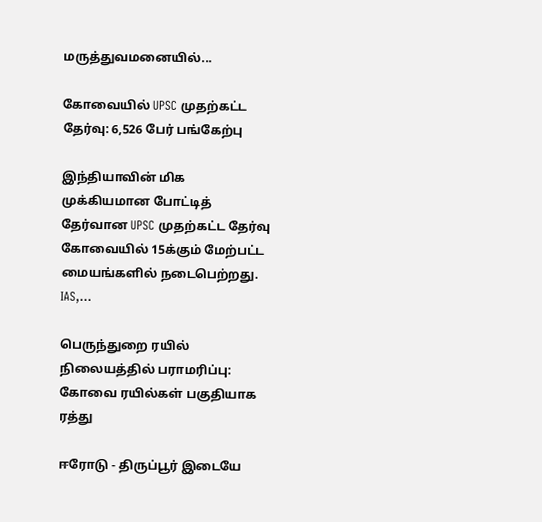மருத்துவமனையில்...

கோவையில் UPSC முதற்கட்ட தேர்வு: 6,526 பேர் பங்கேற்பு

இந்தியாவின் மிக முக்கியமான போட்டித் தேர்வான UPSC முதற்கட்ட தேர்வு கோவையில் 15க்கும் மேற்பட்ட மையங்களில் நடைபெற்றது. IAS,...

பெருந்துறை ரயில் நிலையத்தில் பராமரிப்பு: கோவை ரயில்கள் பகுதியாக ரத்து

ஈரோடு - திருப்பூர் இடையே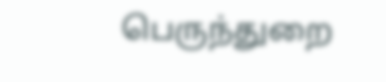பெருந்துறை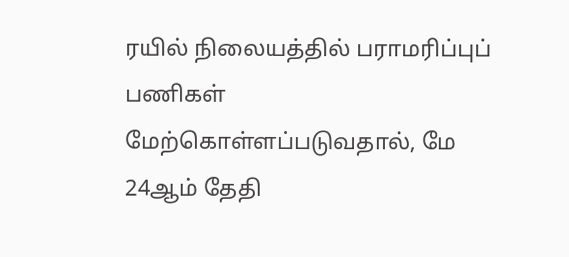ரயில் நிலையத்தில் பராமரிப்புப் பணிகள் மேற்கொள்ளப்படுவதால், மே 24ஆம் தேதி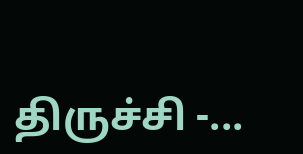திருச்சி -...